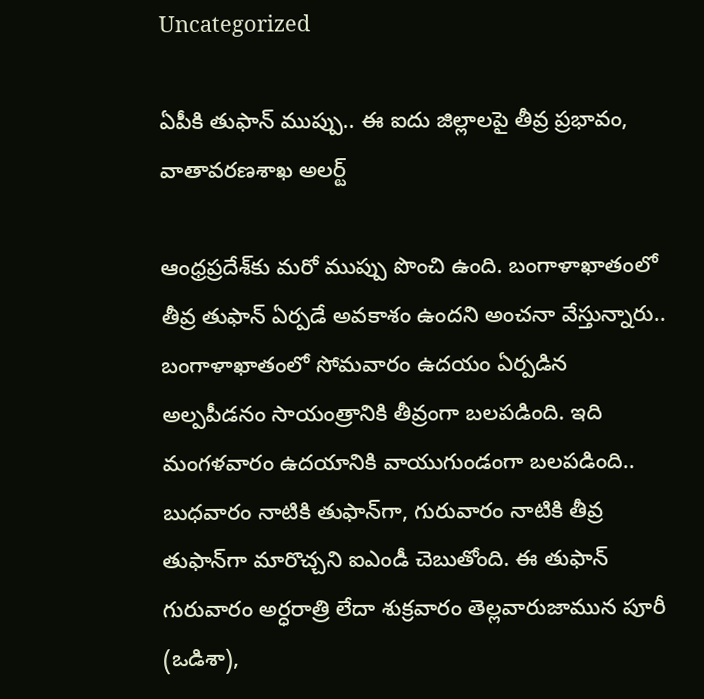Uncategorized

ఏపీకి తుఫాన్ ముప్పు.. ఈ ఐదు జిల్లాలపై తీవ్ర ప్రభావం, వాతావరణశాఖ అలర్ట్

ఆంధ్రప్రదేశ్‌కు మరో ముప్పు పొంచి ఉంది. బంగాళాఖాతంలో తీవ్ర తుఫాన్ ఏర్పడే అవకాశం ఉందని అంచనా వేస్తున్నారు.. బంగాళాఖాతంలో సోమవారం ఉదయం ఏర్పడిన అల్పపీడనం సాయంత్రానికి తీవ్రంగా బలపడింది. ఇది మంగళవారం ఉదయానికి వాయుగుండంగా బలపడింది.. బుధవారం నాటికి తుఫాన్‌గా, గురువారం నాటికి తీవ్ర తుఫాన్‌గా మారొచ్చని ఐఎండీ చెబుతోంది. ఈ తుఫాన్ గురువారం అర్ధరాత్రి లేదా శుక్రవారం తెల్లవారుజామున పూరీ (ఒడిశా),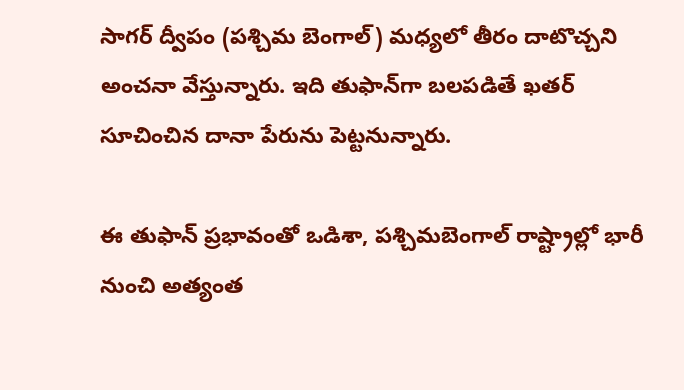సాగర్‌ ద్వీపం (పశ్చిమ బెంగాల్‌) మధ్యలో తీరం దాటొచ్చని అంచనా వేస్తున్నారు. ఇది తుఫాన్‌గా బలపడితే ఖతర్‌ సూచించిన దానా పేరును పెట్టనున్నారు.

ఈ తుఫాన్ ప్రభావంతో ఒడిశా, పశ్చిమబెంగాల్‌ రాష్ట్రాల్లో భారీ నుంచి అత్యంత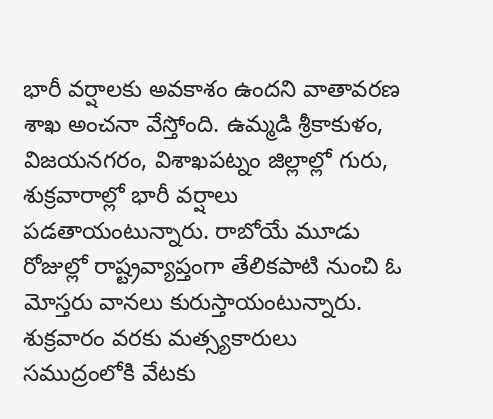భారీ వర్షాలకు అవకాశం ఉందని వాతావరణ శాఖ అంచనా వేస్తోంది. ఉమ్మడి శ్రీకాకుళం, విజయనగరం, విశాఖపట్నం జిల్లాల్లో గురు, శుక్రవారాల్లో భారీ వర్షాలు పడతాయంటున్నారు. రాబోయే మూడు రోజుల్లో రాష్ట్రవ్యాప్తంగా తేలికపాటి నుంచి ఓ మోస్తరు వానలు కురుస్తాయంటున్నారు. శుక్రవారం వరకు మత్స్యకారులు సముద్రంలోకి వేటకు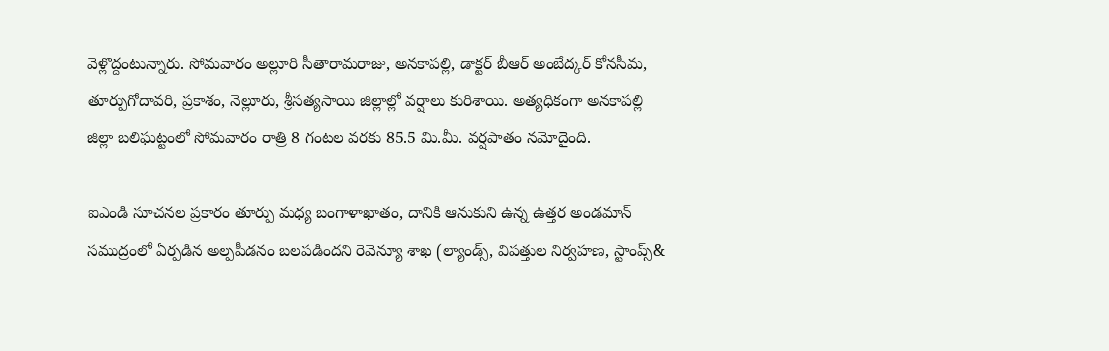వెళ్లొద్దంటున్నారు. సోమవారం అల్లూరి సీతారామరాజు, అనకాపల్లి, డాక్టర్ బీఆర్ అంబేద్కర్ కోనసీమ, తూర్పుగోదావరి, ప్రకాశం, నెల్లూరు, శ్రీసత్యసాయి జిల్లాల్లో వర్షాలు కురిశాయి. అత్యధికంగా అనకాపల్లి జిల్లా బలిఘట్టంలో సోమవారం రాత్రి 8 గంటల వరకు 85.5 మి.మీ. వర్షపాతం నమోదైంది.

ఐఎండి సూచనల ప్రకారం తూర్పు మధ్య బంగాళాఖాతం, దానికి ఆనుకుని ఉన్న ఉత్తర అండమాన్ సముద్రంలో ఏర్పడిన అల్పపీడనం బలపడిందని రెవెన్యూ శాఖ (ల్యాండ్స్, విపత్తుల నిర్వహణ, స్టాంప్స్&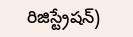రిజిస్ట్రేషన్)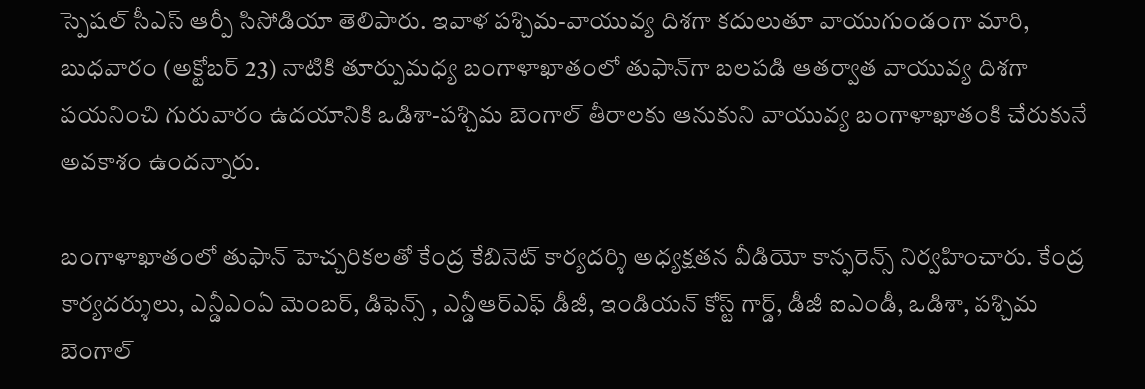స్పెషల్ సీఎస్ ఆర్పీ సిసోడియా తెలిపారు. ఇవాళ పశ్చిమ-వాయువ్య దిశగా కదులుతూ వాయుగుండంగా మారి, బుధవారం (అక్టోబర్ 23) నాటికి తూర్పుమధ్య బంగాళాఖాతంలో తుఫాన్‌గా బలపడి ఆతర్వాత వాయువ్య దిశగా పయనించి గురువారం ఉదయానికి ఒడిశా-పశ్చిమ బెంగాల్ తీరాలకు ఆనుకుని వాయువ్య బంగాళాఖాతంకి చేరుకునే అవకాశం ఉందన్నారు.

బంగాళాఖాతంలో తుఫాన్ హెచ్చరికలతో కేంద్ర కేబినెట్ కార్యదర్శి అధ్యక్షతన వీడియో కాన్ఫరెన్స్ నిర్వహించారు. కేంద్ర కార్యదర్శులు, ఎన్డీఎంఏ మెంబర్, డిఫెన్స్ , ఎన్డీఆర్ఎఫ్ డీజీ, ఇండియన్ కోస్ట్ గార్డ్, డీజీ ఐఎండీ, ఒడిశా, పశ్చిమ బెంగాల్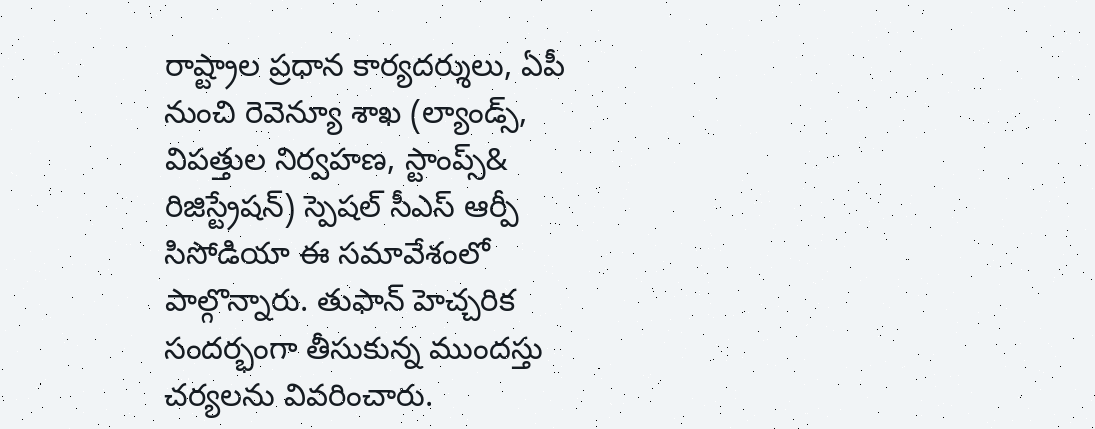రాష్ట్రాల ప్రధాన కార్యదర్శులు, ఏపీ నుంచి రెవెన్యూ శాఖ (ల్యాండ్స్, విపత్తుల నిర్వహణ, స్టాంప్స్& రిజిస్ట్రేషన్) స్పెషల్ సీఎస్ ఆర్పీ సిసోడియా ఈ సమావేశంలో పాల్గొన్నారు. తుఫాన్ హెచ్చరిక సందర్భంగా తీసుకున్న ముందస్తు చర్యలను వివరించారు.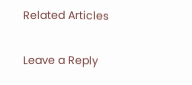Related Articles

Leave a Reply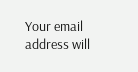Your email address will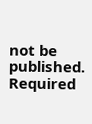not be published. Required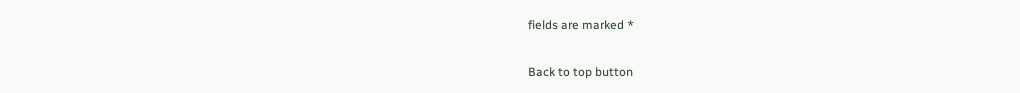fields are marked *

Back to top button